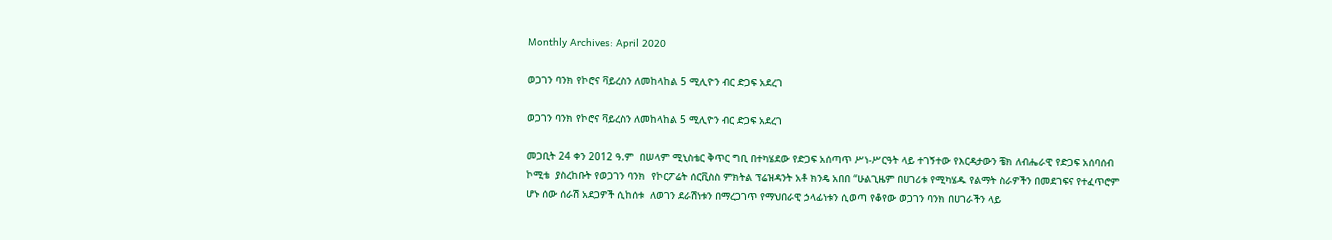Monthly Archives: April 2020

ወጋገን ባንክ የኮሮና ቫይረስን ለመከላከል 5 ሚሊዮን ብር ድጋፍ አደረገ

ወጋገን ባንክ የኮሮና ቫይረስን ለመከላከል 5 ሚሊዮን ብር ድጋፍ አደረገ

መጋቢት 24 ቀን 2012 ዓ.ም  በሠላም ሚኒስቴር ቅጥር ግቢ በተካሄደው የድጋፍ አሰጣጥ ሥነ-ሥርዓት ላይ ተገኝተው የእርዳታውን ቼክ ለብሔራዊ የድጋፍ አሰባሰብ ኮሚቴ  ያስረከቡት የወጋገን ባንክ  የኮርፖሬት ሰርቪስስ ምክትል ፕሬዝዳንት አቶ ክንዴ አበበ “ሁልጊዜም በሀገሪቱ የሚካሄዱ የልማት ስራዎችን በመደገፍና የተፈጥሮም ሆኑ ሰው ሰራሽ አደጋዎች ሲከሰቱ  ለወገን ደራሽነቱን በማረጋገጥ የማህበራዊ ኃላፊነቱን ሲወጣ የቆየው ወጋገን ባንክ በሀገራችን ላይ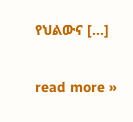የህልውና […]

read more »